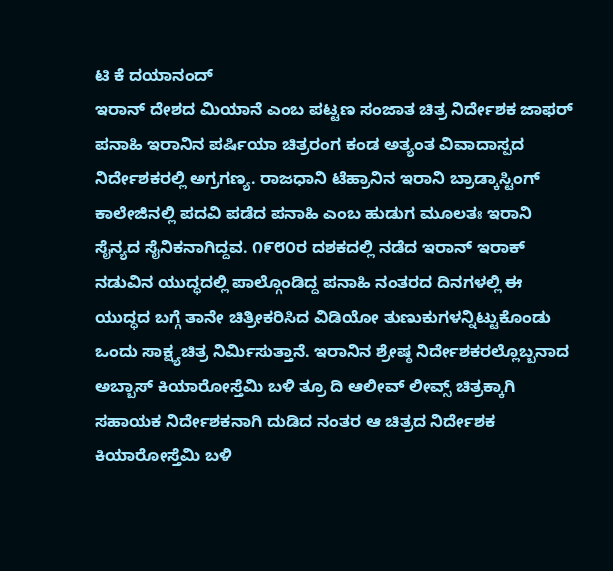ಟಿ ಕೆ ದಯಾನಂದ್
ಇರಾನ್ ದೇಶದ ಮಿಯಾನೆ ಎಂಬ ಪಟ್ಟಣ ಸಂಜಾತ ಚಿತ್ರ ನಿರ್ದೇಶಕ ಜಾಫರ್ ಪನಾಹಿ ಇರಾನಿನ ಪರ್ಷಿಯಾ ಚಿತ್ರರಂಗ ಕಂಡ ಅತ್ಯಂತ ವಿವಾದಾಸ್ಪದ ನಿರ್ದೇಶಕರಲ್ಲಿ ಅಗ್ರಗಣ್ಯ. ರಾಜಧಾನಿ ಟೆಹ್ರಾನಿನ ಇರಾನಿ ಬ್ರಾಡ್ಕಾಸ್ಟಿಂಗ್ ಕಾಲೇಜಿನಲ್ಲಿ ಪದವಿ ಪಡೆದ ಪನಾಹಿ ಎಂಬ ಹುಡುಗ ಮೂಲತಃ ಇರಾನಿ ಸೈನ್ಯದ ಸೈನಿಕನಾಗಿದ್ದವ. ೧೯೮೦ರ ದಶಕದಲ್ಲಿ ನಡೆದ ಇರಾನ್ ಇರಾಕ್ ನಡುವಿನ ಯುದ್ಧದಲ್ಲಿ ಪಾಲ್ಗೊಂಡಿದ್ದ ಪನಾಹಿ ನಂತರದ ದಿನಗಳಲ್ಲಿ ಈ ಯುದ್ಧದ ಬಗ್ಗೆ ತಾನೇ ಚಿತ್ರೀಕರಿಸಿದ ವಿಡಿಯೋ ತುಣುಕುಗಳನ್ನಿಟ್ಟುಕೊಂಡು ಒಂದು ಸಾಕ್ಷ್ಯಚಿತ್ರ ನಿರ್ಮಿಸುತ್ತಾನೆ. ಇರಾನಿನ ಶ್ರೇಷ್ಠ ನಿರ್ದೇಶಕರಲ್ಲೊಬ್ಬನಾದ ಅಬ್ಬಾಸ್ ಕಿಯಾರೋಸ್ತೆಮಿ ಬಳಿ ತ್ರೂ ದಿ ಆಲೀವ್ ಲೀವ್ಸ್ ಚಿತ್ರಕ್ಕಾಗಿ ಸಹಾಯಕ ನಿರ್ದೇಶಕನಾಗಿ ದುಡಿದ ನಂತರ ಆ ಚಿತ್ರದ ನಿರ್ದೇಶಕ ಕಿಯಾರೋಸ್ತೆಮಿ ಬಳಿ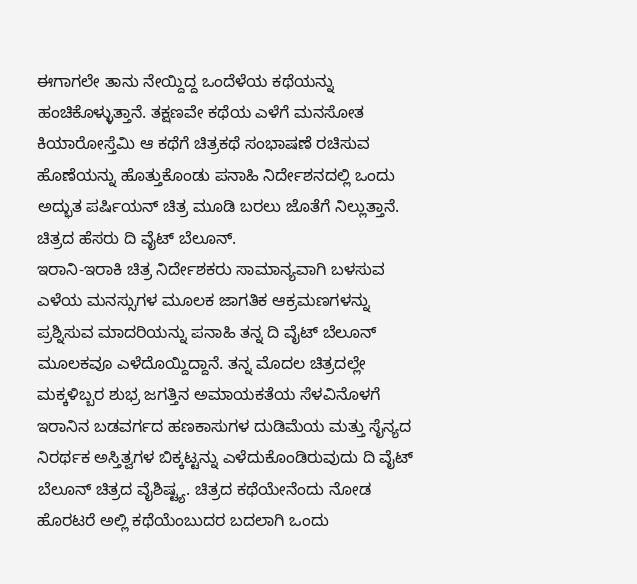ಈಗಾಗಲೇ ತಾನು ನೇಯ್ದಿದ್ದ ಒಂದೆಳೆಯ ಕಥೆಯನ್ನು ಹಂಚಿಕೊಳ್ಳುತ್ತಾನೆ. ತಕ್ಷಣವೇ ಕಥೆಯ ಎಳೆಗೆ ಮನಸೋತ ಕಿಯಾರೋಸ್ತೆಮಿ ಆ ಕಥೆಗೆ ಚಿತ್ರಕಥೆ ಸಂಭಾಷಣೆ ರಚಿಸುವ ಹೊಣೆಯನ್ನು ಹೊತ್ತುಕೊಂಡು ಪನಾಹಿ ನಿರ್ದೇಶನದಲ್ಲಿ ಒಂದು ಅದ್ಭುತ ಪರ್ಷಿಯನ್ ಚಿತ್ರ ಮೂಡಿ ಬರಲು ಜೊತೆಗೆ ನಿಲ್ಲುತ್ತಾನೆ. ಚಿತ್ರದ ಹೆಸರು ದಿ ವೈಟ್ ಬೆಲೂನ್.
ಇರಾನಿ-ಇರಾಕಿ ಚಿತ್ರ ನಿರ್ದೇಶಕರು ಸಾಮಾನ್ಯವಾಗಿ ಬಳಸುವ ಎಳೆಯ ಮನಸ್ಸುಗಳ ಮೂಲಕ ಜಾಗತಿಕ ಆಕ್ರಮಣಗಳನ್ನು ಪ್ರಶ್ನಿಸುವ ಮಾದರಿಯನ್ನು ಪನಾಹಿ ತನ್ನ ದಿ ವೈಟ್ ಬೆಲೂನ್ ಮೂಲಕವೂ ಎಳೆದೊಯ್ದಿದ್ದಾನೆ. ತನ್ನ ಮೊದಲ ಚಿತ್ರದಲ್ಲೇ ಮಕ್ಕಳಿಬ್ಬರ ಶುಭ್ರ ಜಗತ್ತಿನ ಅಮಾಯಕತೆಯ ಸೆಳವಿನೊಳಗೆ ಇರಾನಿನ ಬಡವರ್ಗದ ಹಣಕಾಸುಗಳ ದುಡಿಮೆಯ ಮತ್ತು ಸೈನ್ಯದ ನಿರರ್ಥಕ ಅಸ್ತಿತ್ವಗಳ ಬಿಕ್ಕಟ್ಟನ್ನು ಎಳೆದುಕೊಂಡಿರುವುದು ದಿ ವೈಟ್ ಬೆಲೂನ್ ಚಿತ್ರದ ವೈಶಿಷ್ಟ್ಯ. ಚಿತ್ರದ ಕಥೆಯೇನೆಂದು ನೋಡ ಹೊರಟರೆ ಅಲ್ಲಿ ಕಥೆಯೆಂಬುದರ ಬದಲಾಗಿ ಒಂದು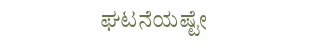ಘಟನೆಯಷ್ಟೇ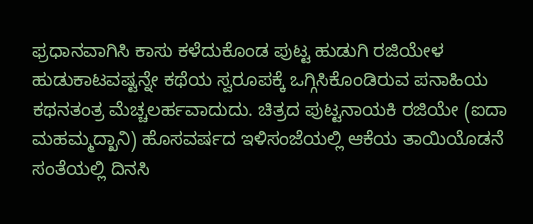ಫ್ರಧಾನವಾಗಿಸಿ ಕಾಸು ಕಳೆದುಕೊಂಡ ಪುಟ್ಟ ಹುಡುಗಿ ರಜಿಯೇಳ ಹುಡುಕಾಟವಷ್ಟನ್ನೇ ಕಥೆಯ ಸ್ವರೂಪಕ್ಕೆ ಒಗ್ಗಿಸಿಕೊಂಡಿರುವ ಪನಾಹಿಯ ಕಥನತಂತ್ರ ಮೆಚ್ಚಲರ್ಹವಾದುದು. ಚಿತ್ರದ ಪುಟ್ಟನಾಯಕಿ ರಜಿಯೇ (ಐದಾ ಮಹಮ್ಮದ್ಖಾನಿ) ಹೊಸವರ್ಷದ ಇಳಿಸಂಜೆಯಲ್ಲಿ ಆಕೆಯ ತಾಯಿಯೊಡನೆ ಸಂತೆಯಲ್ಲಿ ದಿನಸಿ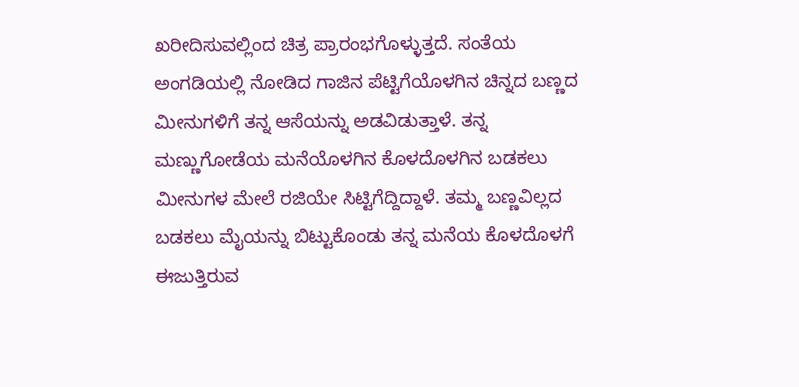ಖರೀದಿಸುವಲ್ಲಿಂದ ಚಿತ್ರ ಪ್ರಾರಂಭಗೊಳ್ಳುತ್ತದೆ. ಸಂತೆಯ ಅಂಗಡಿಯಲ್ಲಿ ನೋಡಿದ ಗಾಜಿನ ಪೆಟ್ಟಿಗೆಯೊಳಗಿನ ಚಿನ್ನದ ಬಣ್ಣದ ಮೀನುಗಳಿಗೆ ತನ್ನ ಆಸೆಯನ್ನು ಅಡವಿಡುತ್ತಾಳೆ. ತನ್ನ ಮಣ್ಣುಗೋಡೆಯ ಮನೆಯೊಳಗಿನ ಕೊಳದೊಳಗಿನ ಬಡಕಲು ಮೀನುಗಳ ಮೇಲೆ ರಜಿಯೇ ಸಿಟ್ಟಿಗೆದ್ದಿದ್ದಾಳೆ. ತಮ್ಮ ಬಣ್ಣವಿಲ್ಲದ ಬಡಕಲು ಮೈಯನ್ನು ಬಿಟ್ಟುಕೊಂಡು ತನ್ನ ಮನೆಯ ಕೊಳದೊಳಗೆ ಈಜುತ್ತಿರುವ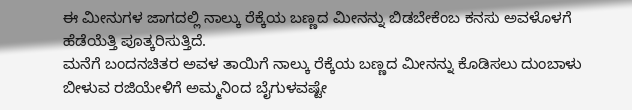ಈ ಮೀನುಗಳ ಜಾಗದಲ್ಲಿ ನಾಲ್ಕು ರೆಕ್ಕೆಯ ಬಣ್ಣದ ಮೀನನ್ನು ಬಿಡಬೇಕೆಂಬ ಕನಸು ಅವಳೊಳಗೆ ಹೆಡೆಯೆತ್ತಿ ಪೂತ್ಕರಿಸುತ್ತಿದೆ.
ಮನೆಗೆ ಬಂದನಚಿತರ ಅವಳ ತಾಯಿಗೆ ನಾಲ್ಕು ರೆಕ್ಕೆಯ ಬಣ್ಣದ ಮೀನನ್ನು ಕೊಡಿಸಲು ದುಂಬಾಳು ಬೀಳುವ ರಜಿಯೇಳಿಗೆ ಅಮ್ಮನಿಂದ ಬೈಗುಳವಷ್ಟೇ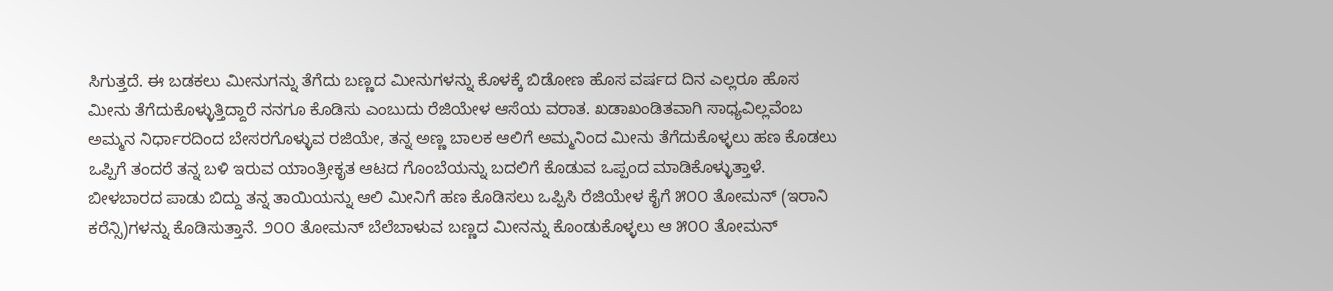ಸಿಗುತ್ತದೆ. ಈ ಬಡಕಲು ಮೀನುಗನ್ನು ತೆಗೆದು ಬಣ್ಣದ ಮೀನುಗಳನ್ನು ಕೊಳಕ್ಕೆ ಬಿಡೋಣ ಹೊಸ ವರ್ಷದ ದಿನ ಎಲ್ಲರೂ ಹೊಸ ಮೀನು ತೆಗೆದುಕೊಳ್ಳುತ್ತಿದ್ದಾರೆ ನನಗೂ ಕೊಡಿಸು ಎಂಬುದು ರೆಜಿಯೇಳ ಆಸೆಯ ವರಾತ. ಖಡಾಖಂಡಿತವಾಗಿ ಸಾಧ್ಯವಿಲ್ಲವೆಂಬ ಅಮ್ಮನ ನಿರ್ಧಾರದಿಂದ ಬೇಸರಗೊಳ್ಳುವ ರಜಿಯೇ, ತನ್ನ ಅಣ್ಣ ಬಾಲಕ ಆಲಿಗೆ ಅಮ್ಮನಿಂದ ಮೀನು ತೆಗೆದುಕೊಳ್ಳಲು ಹಣ ಕೊಡಲು ಒಪ್ಪಿಗೆ ತಂದರೆ ತನ್ನ ಬಳಿ ಇರುವ ಯಾಂತ್ರೀಕೃತ ಆಟದ ಗೊಂಬೆಯನ್ನು ಬದಲಿಗೆ ಕೊಡುವ ಒಪ್ಪಂದ ಮಾಡಿಕೊಳ್ಳುತ್ತಾಳೆ. ಬೀಳಬಾರದ ಪಾಡು ಬಿದ್ದು ತನ್ನ ತಾಯಿಯನ್ನು ಆಲಿ ಮೀನಿಗೆ ಹಣ ಕೊಡಿಸಲು ಒಪ್ಪಿಸಿ ರೆಜಿಯೇಳ ಕೈಗೆ ೫೦೦ ತೋಮನ್ (ಇರಾನಿ ಕರೆನ್ಸಿ)ಗಳನ್ನು ಕೊಡಿಸುತ್ತಾನೆ. ೨೦೦ ತೋಮನ್ ಬೆಲೆಬಾಳುವ ಬಣ್ಣದ ಮೀನನ್ನು ಕೊಂಡುಕೊಳ್ಳಲು ಆ ೫೦೦ ತೋಮನ್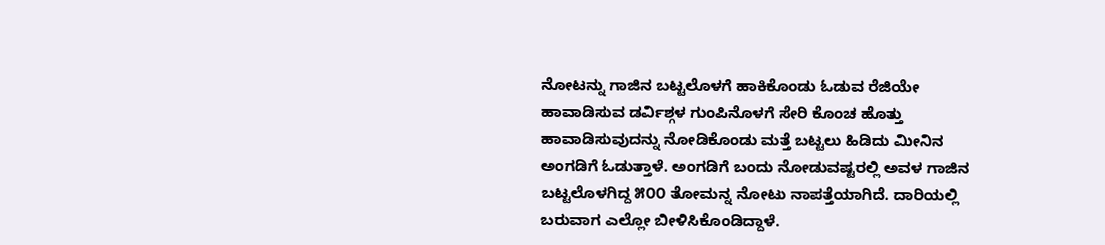ನೋಟನ್ನು ಗಾಜಿನ ಬಟ್ಟಲೊಳಗೆ ಹಾಕಿಕೊಂಡು ಓಡುವ ರೆಜಿಯೇ ಹಾವಾಡಿಸುವ ಡರ್ವಿಶ್ಗಳ ಗುಂಪಿನೊಳಗೆ ಸೇರಿ ಕೊಂಚ ಹೊತ್ತು ಹಾವಾಡಿಸುವುದನ್ನು ನೋಡಿಕೊಂಡು ಮತ್ತೆ ಬಟ್ಟಲು ಹಿಡಿದು ಮೀನಿನ ಅಂಗಡಿಗೆ ಓಡುತ್ತಾಳೆ. ಅಂಗಡಿಗೆ ಬಂದು ನೋಡುವಷ್ಟರಲ್ಲಿ ಅವಳ ಗಾಜಿನ ಬಟ್ಟಲೊಳಗಿದ್ದ ೫೦೦ ತೋಮನ್ನ ನೋಟು ನಾಪತ್ತೆಯಾಗಿದೆ. ದಾರಿಯಲ್ಲಿ ಬರುವಾಗ ಎಲ್ಲೋ ಬೀಳಿಸಿಕೊಂಡಿದ್ದಾಳೆ.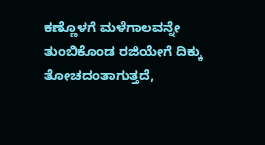ಕಣ್ಣೊಳಗೆ ಮಳೆಗಾಲವನ್ನೇ ತುಂಬಿಕೊಂಡ ರಜಿಯೇಗೆ ದಿಕ್ಕು ತೋಚದಂತಾಗುತ್ತದೆ,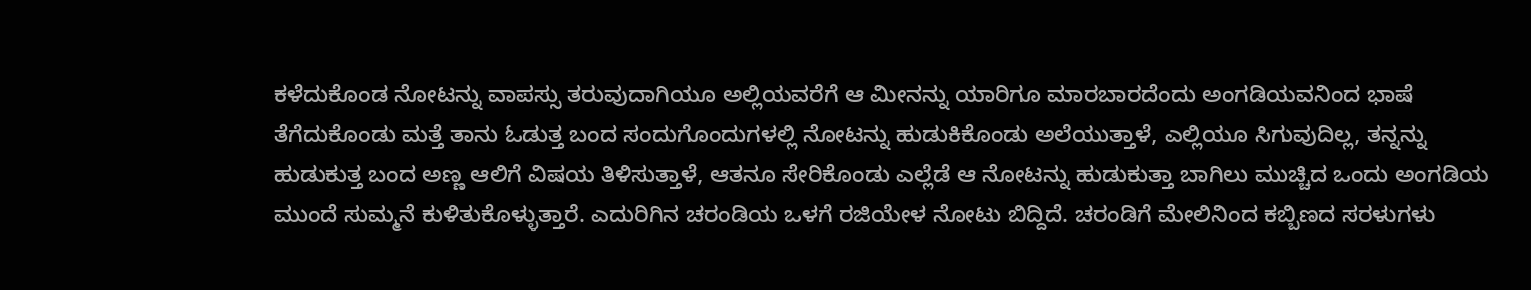ಕಳೆದುಕೊಂಡ ನೋಟನ್ನು ವಾಪಸ್ಸು ತರುವುದಾಗಿಯೂ ಅಲ್ಲಿಯವರೆಗೆ ಆ ಮೀನನ್ನು ಯಾರಿಗೂ ಮಾರಬಾರದೆಂದು ಅಂಗಡಿಯವನಿಂದ ಭಾಷೆ ತೆಗೆದುಕೊಂಡು ಮತ್ತೆ ತಾನು ಓಡುತ್ತ ಬಂದ ಸಂದುಗೊಂದುಗಳಲ್ಲಿ ನೋಟನ್ನು ಹುಡುಕಿಕೊಂಡು ಅಲೆಯುತ್ತಾಳೆ, ಎಲ್ಲಿಯೂ ಸಿಗುವುದಿಲ್ಲ, ತನ್ನನ್ನು ಹುಡುಕುತ್ತ ಬಂದ ಅಣ್ಣ ಆಲಿಗೆ ವಿಷಯ ತಿಳಿಸುತ್ತಾಳೆ, ಆತನೂ ಸೇರಿಕೊಂಡು ಎಲ್ಲೆಡೆ ಆ ನೋಟನ್ನು ಹುಡುಕುತ್ತಾ ಬಾಗಿಲು ಮುಚ್ಚಿದ ಒಂದು ಅಂಗಡಿಯ ಮುಂದೆ ಸುಮ್ಮನೆ ಕುಳಿತುಕೊಳ್ಳುತ್ತಾರೆ. ಎದುರಿಗಿನ ಚರಂಡಿಯ ಒಳಗೆ ರಜಿಯೇಳ ನೋಟು ಬಿದ್ದಿದೆ. ಚರಂಡಿಗೆ ಮೇಲಿನಿಂದ ಕಬ್ಬಿಣದ ಸರಳುಗಳು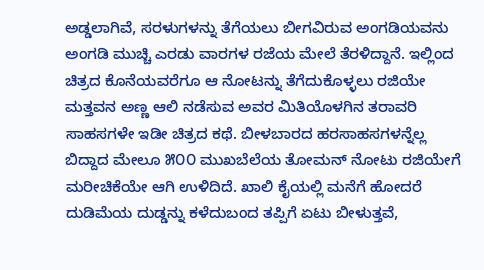ಅಡ್ಡಲಾಗಿವೆ, ಸರಳುಗಳನ್ನು ತೆಗೆಯಲು ಬೀಗವಿರುವ ಅಂಗಡಿಯವನು ಅಂಗಡಿ ಮುಚ್ಚಿ ಎರಡು ವಾರಗಳ ರಜೆಯ ಮೇಲೆ ತೆರಳಿದ್ದಾನೆ. ಇಲ್ಲಿಂದ ಚಿತ್ರದ ಕೊನೆಯವರೆಗೂ ಆ ನೋಟನ್ನು ತೆಗೆದುಕೊಳ್ಳಲು ರಜಿಯೇ ಮತ್ತವನ ಅಣ್ಣ ಆಲಿ ನಡೆಸುವ ಅವರ ಮಿತಿಯೊಳಗಿನ ತರಾವರಿ ಸಾಹಸಗಳೇ ಇಡೀ ಚಿತ್ರದ ಕಥೆ. ಬೀಳಬಾರದ ಹರಸಾಹಸಗಳನ್ನೆಲ್ಲ ಬಿದ್ದಾದ ಮೇಲೂ ೫೦೦ ಮುಖಬೆಲೆಯ ತೋಮನ್ ನೋಟು ರಜಿಯೇಗೆ ಮರೀಚಿಕೆಯೇ ಆಗಿ ಉಳಿದಿದೆ. ಖಾಲಿ ಕೈಯಲ್ಲಿ ಮನೆಗೆ ಹೋದರೆ ದುಡಿಮೆಯ ದುಡ್ಡನ್ನು ಕಳೆದುಬಂದ ತಪ್ಪಿಗೆ ಏಟು ಬೀಳುತ್ತವೆ,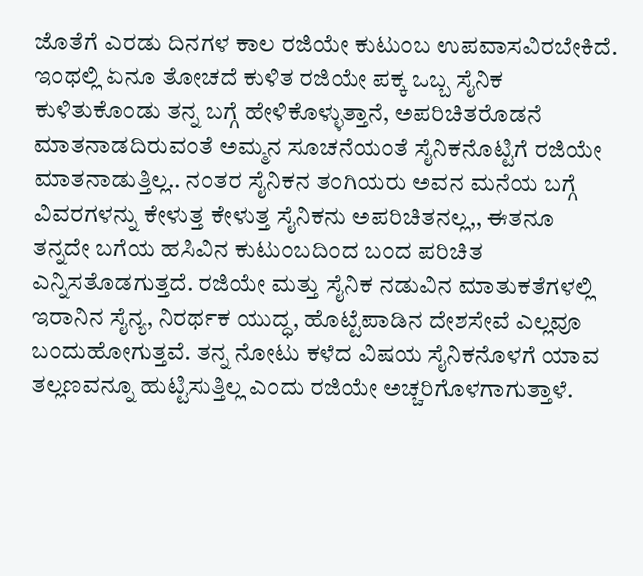ಜೊತೆಗೆ ಎರಡು ದಿನಗಳ ಕಾಲ ರಜಿಯೇ ಕುಟುಂಬ ಉಪವಾಸವಿರಬೇಕಿದೆ.
ಇಂಥಲ್ಲಿ ಏನೂ ತೋಚದೆ ಕುಳಿತ ರಜಿಯೇ ಪಕ್ಕ ಒಬ್ಬ ಸೈನಿಕ ಕುಳಿತುಕೊಂಡು ತನ್ನ ಬಗ್ಗೆ ಹೇಳಿಕೊಳ್ಳುತ್ತಾನೆ, ಅಪರಿಚಿತರೊಡನೆ ಮಾತನಾಡದಿರುವಂತೆ ಅಮ್ಮನ ಸೂಚನೆಯಂತೆ ಸೈನಿಕನೊಟ್ಟಿಗೆ ರಜಿಯೇ ಮಾತನಾಡುತ್ತಿಲ್ಲ.. ನಂತರ ಸೈನಿಕನ ತಂಗಿಯರು ಅವನ ಮನೆಯ ಬಗ್ಗೆ ವಿವರಗಳನ್ನು ಕೇಳುತ್ತ ಕೇಳುತ್ತ ಸೈನಿಕನು ಅಪರಿಚಿತನಲ್ಲ,, ಈತನೂ ತನ್ನದೇ ಬಗೆಯ ಹಸಿವಿನ ಕುಟುಂಬದಿಂದ ಬಂದ ಪರಿಚಿತ ಎನ್ನಿಸತೊಡಗುತ್ತದೆ. ರಜಿಯೇ ಮತ್ತು ಸೈನಿಕ ನಡುವಿನ ಮಾತುಕತೆಗಳಲ್ಲಿ ಇರಾನಿನ ಸೈನ್ಯ, ನಿರರ್ಥಕ ಯುದ್ಧ, ಹೊಟ್ಟೆಪಾಡಿನ ದೇಶಸೇವೆ ಎಲ್ಲವೂ ಬಂದುಹೋಗುತ್ತವೆ. ತನ್ನ ನೋಟು ಕಳೆದ ವಿಷಯ ಸೈನಿಕನೊಳಗೆ ಯಾವ ತಲ್ಲಣವನ್ನೂ ಹುಟ್ಟಿಸುತ್ತಿಲ್ಲ ಎಂದು ರಜಿಯೇ ಅಚ್ಚರಿಗೊಳಗಾಗುತ್ತಾಳೆ.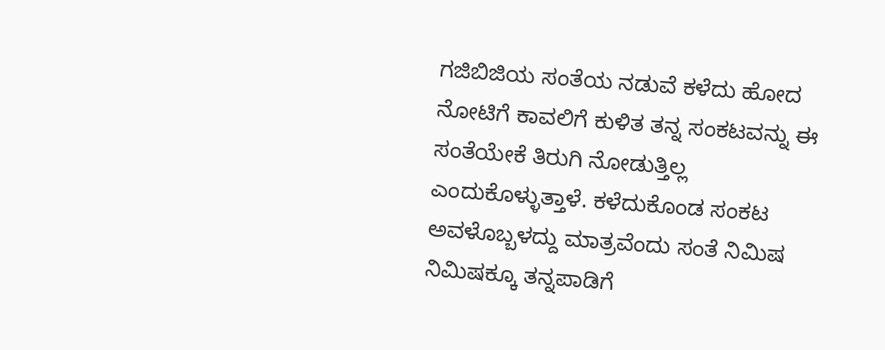ಗಜಿಬಿಜಿಯ ಸಂತೆಯ ನಡುವೆ ಕಳೆದು ಹೋದ ನೋಟಿಗೆ ಕಾವಲಿಗೆ ಕುಳಿತ ತನ್ನ ಸಂಕಟವನ್ನು ಈ ಸಂತೆಯೇಕೆ ತಿರುಗಿ ನೋಡುತ್ತಿಲ್ಲ ಎಂದುಕೊಳ್ಳುತ್ತಾಳೆ. ಕಳೆದುಕೊಂಡ ಸಂಕಟ ಅವಳೊಬ್ಬಳದ್ದು ಮಾತ್ರವೆಂದು ಸಂತೆ ನಿಮಿಷ ನಿಮಿಷಕ್ಕೂ ತನ್ನಪಾಡಿಗೆ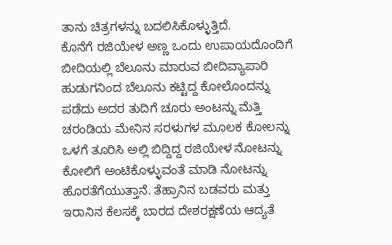ತಾನು ಚಿತ್ರಗಳನ್ನು ಬದಲಿಸಿಕೊಳ್ಳುತ್ತಿದೆ.
ಕೊನೆಗೆ ರಜಿಯೇಳ ಅಣ್ಣ ಒಂದು ಉಪಾಯದೊಂದಿಗೆ ಬೀದಿಯಲ್ಲಿ ಬೆಲೂನು ಮಾರುವ ಬೀದಿವ್ಯಾಪಾರಿ ಹುಡುಗನಿಂದ ಬೆಲೂನು ಕಟ್ಟಿದ್ದ ಕೋಲೊಂದನ್ನು ಪಡೆದು ಅದರ ತುದಿಗೆ ಚೂರು ಅಂಟನ್ನು ಮೆತ್ತಿ ಚರಂಡಿಯ ಮೇನಿನ ಸರಳುಗಳ ಮೂಲಕ ಕೋಲನ್ನು ಒಳಗೆ ತೂರಿಸಿ ಅಲ್ಲಿ ಬಿದ್ದಿದ್ದ ರಜಿಯೇಳ ನೋಟನ್ನು ಕೋಲಿಗೆ ಅಂಟಿಕೊಳ್ಳುವಂತೆ ಮಾಡಿ ನೋಟನ್ನು ಹೊರತೆಗೆಯುತ್ತಾನೆ. ತೆಹ್ರಾನಿನ ಬಡವರು ಮತ್ತು ಇರಾನಿನ ಕೆಲಸಕ್ಕೆ ಬಾರದ ದೇಶರಕ್ಷಣೆಯ ಆದ್ಯತೆ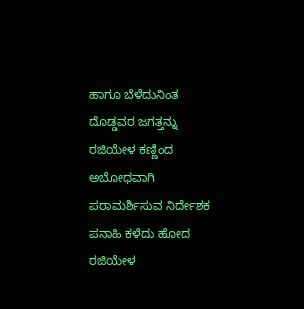ಹಾಗೂ ಬೆಳೆದುನಿಂತ ದೊಡ್ಡವರ ಜಗತ್ತನ್ನು ರಜಿಯೇಳ ಕಣ್ಣಿಂದ ಅಬೋಧವಾಗಿ ಪರಾಮರ್ಶಿಸುವ ನಿರ್ದೇಶಕ ಪನಾಹಿ ಕಳೆದು ಹೋದ ರಜಿಯೇಳ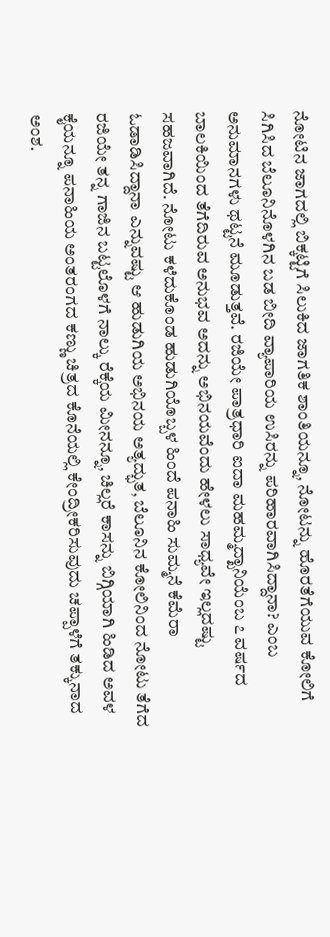ನೋಟಿನ ಜಾಗದಲ್ಲಿ ಬಿಕ್ಕಟ್ಟಿಗೆ ಸಿಲುಕಿದ ಜಾಗತಿಕ ಶಾಂತಿಯನ್ನೂ, ನೋಟನ್ನು ಹೊರತೆಗೆಯುವ ಕೋಲಿಗೆ ಸಿಗಿಸಿದ ಬೆಲೂನಿನೊಳಗಿನ ಬಡ ಬೀದಿ ವ್ಯಾಪಾರಿಯ ಉಸಿರನ್ನು ಪರಿಹಾರವಾಗಿಸಿದ್ದಾನಾ? ಎಂಬ ಅನುಮಾನಗಳು ಥಟ್ಟನೆ ಮೂಡುತ್ತವೆ. ರಜಿಯೇ ಪಾತ್ರಧಾರಿ ಐದಾ ಮಹಮ್ಮದ್ಖಾನಿಯೆಂಬ ೭ ವರ್ಷದ ಬಾಲಕಿಯಿಂದ ತೆಗೆದಿರುವ ಅನುಭವ ಅದನ್ನು ಅಭಿನಯವೆಂದು ಹೇಳಲು ಸಾಧ್ಯವೇ ಇಲ್ಲದಷ್ಟು ಸಹಜವಾಗಿದೆ. ನೋಟು ಕಳೆದುಕೊಂಡ ಹುಡುಗಿಯೊಬ್ಬಳ ಹಿಂದೆ ಪನಾಹಿ ಸುಮ್ಮನೆ ಕೆಮೆರಾ ಓಡಾಡಿಸಿದ್ದಾನಾ ಎನ್ನುವಷ್ಟು ಆ ಹುಡುಗಿಯ ಅಭಿನಯ ಅತ್ಯದ್ಭುತ, ಬೆಲೂನಿನ ಕೋಲಿನಿಂದ ನೋಟು ತೆಗೆದ ರಜಿಯೇ ತನ್ನ ಗಾಜಿನ ಬಟ್ಟಲೊಳಗೆ ನಾಲ್ಕು ರೆಕ್ಕೆಯ ಮೀನನ್ನೂ, ಚಿಲ್ಲರೆ ಕಾಸನ್ನು ಬಿಗ್ಗಿಯಾಗಿ ಹಿಡಿದ ಅವಳ ಕೈಯನ್ನೂ ಪನಾಹಿಯ ಅಂತರಂಗದ ಕಣ್ಣು ಚಿತ್ರದ ಕೊನೆಯಲ್ಲಿ ಕೇಂದ್ರೀಕರಿಸುವುದು ಚಪ್ಪಾಳೆಗೆ ತಕ್ಕುನಾದ ಅಂಶ.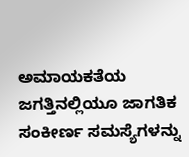ಅಮಾಯಕತೆಯ ಜಗತ್ತಿನಲ್ಲಿಯೂ ಜಾಗತಿಕ ಸಂಕೀರ್ಣ ಸಮಸ್ಯೆಗಳನ್ನು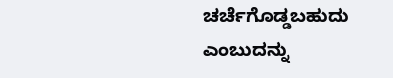ಚರ್ಚೆಗೊಡ್ಡಬಹುದು ಎಂಬುದನ್ನು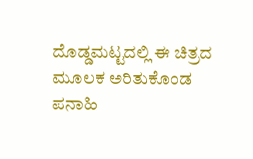ದೊಡ್ಡಮಟ್ಟದಲ್ಲಿ ಈ ಚಿತ್ರದ ಮೂಲಕ ಅರಿತುಕೊಂಡ ಪನಾಹಿ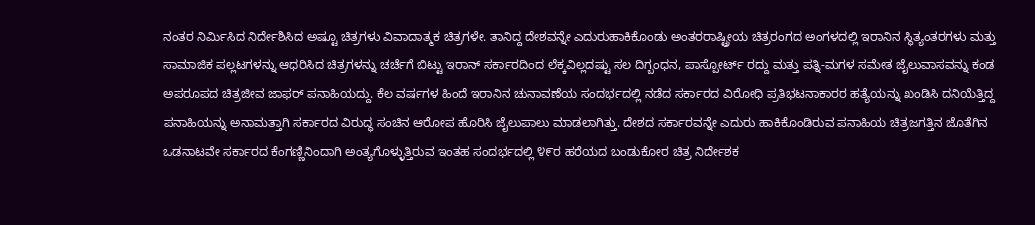ನಂತರ ನಿರ್ಮಿಸಿದ ನಿರ್ದೇಶಿಸಿದ ಅಷ್ಟೂ ಚಿತ್ರಗಳು ವಿವಾದಾತ್ಮಕ ಚಿತ್ರಗಳೇ. ತಾನಿದ್ದ ದೇಶವನ್ನೇ ಎದುರುಹಾಕಿಕೊಂಡು ಅಂತರರಾಷ್ಟ್ರೀಯ ಚಿತ್ರರಂಗದ ಅಂಗಳದಲ್ಲಿ ಇರಾನಿನ ಸ್ಥಿತ್ಯಂತರಗಳು ಮತ್ತು ಸಾಮಾಜಿಕ ಪಲ್ಲಟಗಳನ್ನು ಆಧರಿಸಿದ ಚಿತ್ರಗಳನ್ನು ಚರ್ಚೆಗೆ ಬಿಟ್ಟು ಇರಾನ್ ಸರ್ಕಾರದಿಂದ ಲೆಕ್ಕವಿಲ್ಲದಷ್ಟು ಸಲ ದಿಗ್ಬಂಧನ, ಪಾಸ್ಪೋರ್ಟ್ ರದ್ದು ಮತ್ತು ಪತ್ನಿ-ಮಗಳ ಸಮೇತ ಜೈಲುವಾಸವನ್ನು ಕಂಡ ಅಪರೂಪದ ಚಿತ್ರಜೀವ ಜಾಫರ್ ಪನಾಹಿಯದ್ದು. ಕೆಲ ವರ್ಷಗಳ ಹಿಂದೆ ಇರಾನಿನ ಚುನಾವಣೆಯ ಸಂದರ್ಭದಲ್ಲಿ ನಡೆದ ಸರ್ಕಾರದ ವಿರೋಧಿ ಪ್ರತಿಭಟನಾಕಾರರ ಹತ್ಯೆಯನ್ನು ಖಂಡಿಸಿ ದನಿಯೆತ್ತಿದ್ದ ಪನಾಹಿಯನ್ನು ಅನಾಮತ್ತಾಗಿ ಸರ್ಕಾರದ ವಿರುದ್ಧ ಸಂಚಿನ ಆರೋಪ ಹೊರಿಸಿ ಜೈಲುಪಾಲು ಮಾಡಲಾಗಿತ್ತು. ದೇಶದ ಸರ್ಕಾರವನ್ನೇ ಎದುರು ಹಾಕಿಕೊಂಡಿರುವ ಪನಾಹಿಯ ಚಿತ್ರಜಗತ್ತಿನ ಜೊತೆಗಿನ ಒಡನಾಟವೇ ಸರ್ಕಾರದ ಕೆಂಗಣ್ಣಿನಿಂದಾಗಿ ಅಂತ್ಯಗೊಳ್ಳುತ್ತಿರುವ ಇಂತಹ ಸಂದರ್ಭದಲ್ಲಿ ೪೯ರ ಹರೆಯದ ಬಂಡುಕೋರ ಚಿತ್ರ ನಿರ್ದೇಶಕ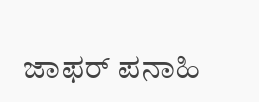ಜಾಫರ್ ಪನಾಹಿ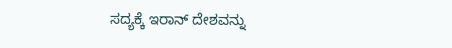ಸದ್ಯಕ್ಕೆ ಇರಾನ್ ದೇಶವನ್ನು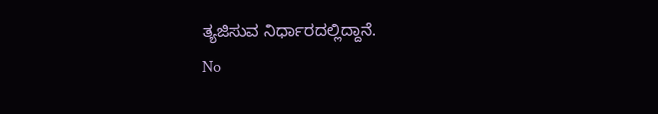ತ್ಯಜಿಸುವ ನಿರ್ಧಾರದಲ್ಲಿದ್ದಾನೆ.
No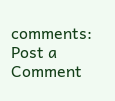comments:
Post a Comment